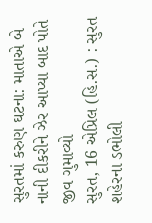સુરતમાં કરુણ ઘટના: માતાએ બે નાની દીકરીને ઝેર આપ્યા બાદ પોતે જીવ ગુમાવ્યો
સુરત, 16 એપ્રિલ (હિ.સ.) : સુરત શહેરના ડભોલી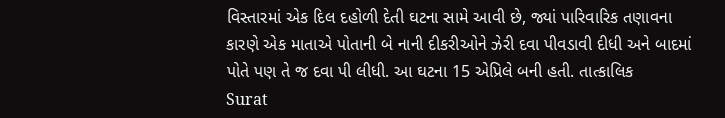વિસ્તારમાં એક દિલ દહોળી દેતી ઘટના સામે આવી છે, જ્યાં પારિવારિક તણાવના કારણે એક માતાએ પોતાની બે નાની દીકરીઓને ઝેરી દવા પીવડાવી દીધી અને બાદમાં પોતે પણ તે જ દવા પી લીધી. આ ઘટના 15 એપ્રિલે બની હતી. તાત્કાલિક
Surat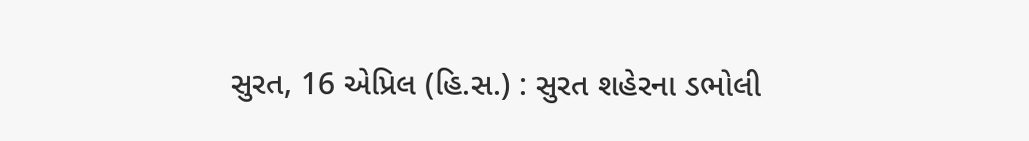સુરત, 16 એપ્રિલ (હિ.સ.) : સુરત શહેરના ડભોલી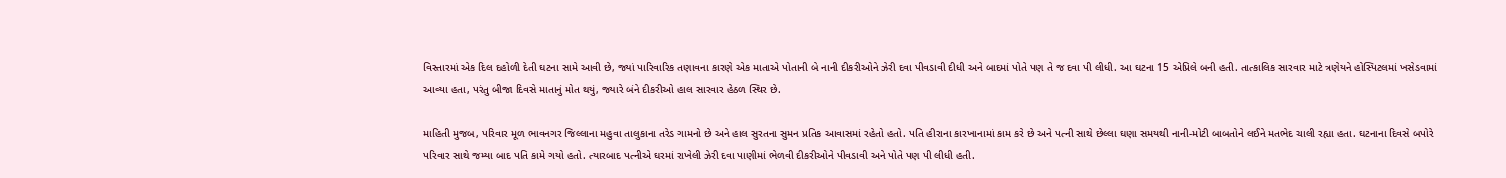વિસ્તારમાં એક દિલ દહોળી દેતી ઘટના સામે આવી છે, જ્યાં પારિવારિક તણાવના કારણે એક માતાએ પોતાની બે નાની દીકરીઓને ઝેરી દવા પીવડાવી દીધી અને બાદમાં પોતે પણ તે જ દવા પી લીધી. આ ઘટના 15 એપ્રિલે બની હતી. તાત્કાલિક સારવાર માટે ત્રણેયને હોસ્પિટલમાં ખસેડવામાં આવ્યા હતા, પરંતુ બીજા દિવસે માતાનું મોત થયું, જ્યારે બંને દીકરીઓ હાલ સારવાર હેઠળ સ્થિર છે.

માહિતી મુજબ, પરિવાર મૂળ ભાવનગર જિલ્લાના મહુવા તાલુકાના તરેડ ગામનો છે અને હાલ સુરતના સુમન પ્રતિક આવાસમાં રહેતો હતો. પતિ હીરાના કારખાનામાં કામ કરે છે અને પત્ની સાથે છેલ્લા ઘણા સમયથી નાની-મોટી બાબતોને લઈને મતભેદ ચાલી રહ્યા હતા. ઘટનાના દિવસે બપોરે પરિવાર સાથે જમ્યા બાદ પતિ કામે ગયો હતો. ત્યારબાદ પત્નીએ ઘરમાં રાખેલી ઝેરી દવા પાણીમાં ભેળવી દીકરીઓને પીવડાવી અને પોતે પણ પી લીધી હતી.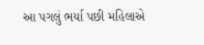આ પગલું ભર્યા પછી મહિલાએ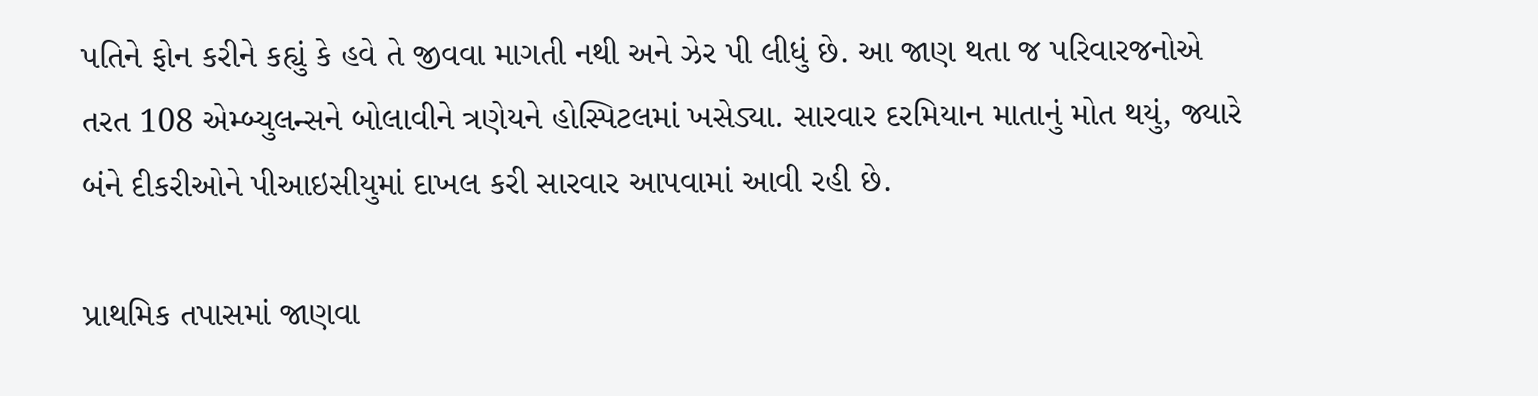પતિને ફોન કરીને કહ્યું કે હવે તે જીવવા માગતી નથી અને ઝેર પી લીધું છે. આ જાણ થતા જ પરિવારજનોએ તરત 108 એમ્બ્યુલન્સને બોલાવીને ત્રણેયને હોસ્પિટલમાં ખસેડ્યા. સારવાર દરમિયાન માતાનું મોત થયું, જ્યારે બંને દીકરીઓને પીઆઇસીયુમાં દાખલ કરી સારવાર આપવામાં આવી રહી છે.

પ્રાથમિક તપાસમાં જાણવા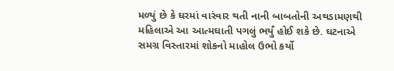મળ્યું છે કે ઘરમાં વારંવાર થતી નાની બાબતોની અથડામણથી મહિલાએ આ આત્મઘાતી પગલું ભર્યું હોઈ શકે છે. ઘટનાએ સમગ્ર વિસ્તારમાં શોકનો માહોલ ઉભો કર્યો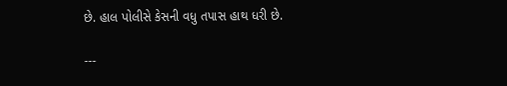છે. હાલ પોલીસે કેસની વધુ તપાસ હાથ ધરી છે.

---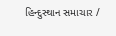હિન્દુસ્થાન સમાચાર /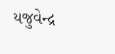યજુવેન્દ્ર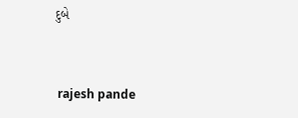દુબે


 rajesh pande